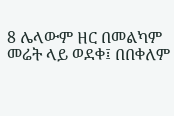8 ሌላውም ዘር በመልካም መሬት ላይ ወደቀ፤ በበቀለም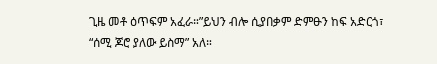ጊዜ መቶ ዕጥፍም አፈራ።”ይህን ብሎ ሲያበቃም ድምፁን ከፍ አድርጎ፣ “ሰሚ ጆሮ ያለው ይስማ” አለ።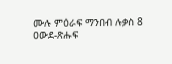ሙሉ ምዕራፍ ማንበብ ሉቃስ 8
ዐውደ-ጽሑፍ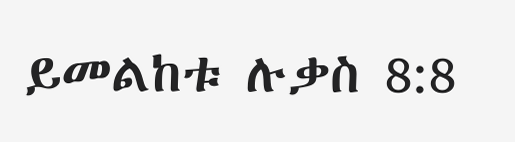ይመልከቱ ሉቃስ 8:8